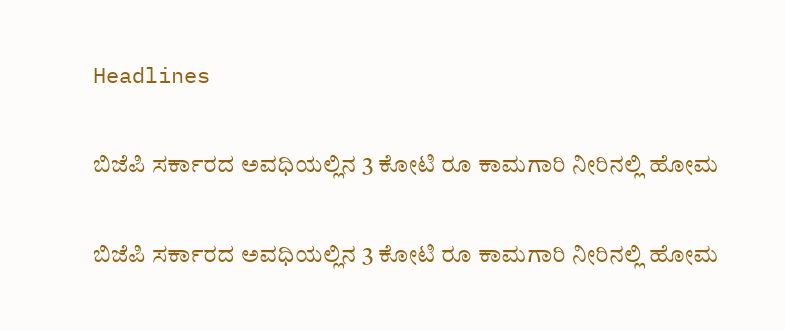Headlines

ಬಿಜೆಪಿ ಸರ್ಕಾರದ ಅವಧಿಯಲ್ಲಿನ 3 ಕೋಟಿ ರೂ ಕಾಮಗಾರಿ ನೀರಿನಲ್ಲಿ ಹೋಮ

ಬಿಜೆಪಿ ಸರ್ಕಾರದ ಅವಧಿಯಲ್ಲಿನ 3 ಕೋಟಿ ರೂ ಕಾಮಗಾರಿ ನೀರಿನಲ್ಲಿ ಹೋಮ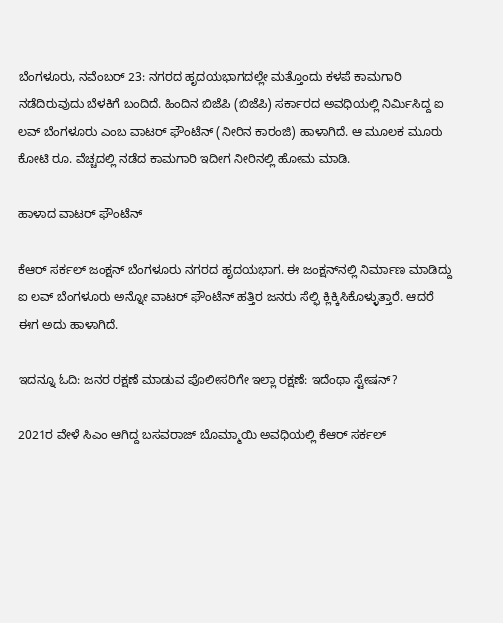ಬೆಂಗಳೂರು, ನವೆಂಬರ್ 23: ನಗರದ ಹೃದಯಭಾಗದಲ್ಲೇ ಮತ್ತೊಂದು ಕಳಪೆ ಕಾಮಗಾರಿ ನಡೆದಿರುವುದು ಬೆಳಕಿಗೆ ಬಂದಿದೆ. ಹಿಂದಿನ ಬಿಜೆಪಿ (ಬಿಜೆಪಿ) ಸರ್ಕಾರದ ಅವಧಿಯಲ್ಲಿ ನಿರ್ಮಿಸಿದ್ದ ಐ ಲವ್ ಬೆಂಗಳೂರು ಎಂಬ ವಾಟರ್ ಫೌಂಟೆನ್ (ನೀರಿನ ಕಾರಂಜಿ) ಹಾಳಾಗಿದೆ. ಆ ಮೂಲಕ ಮೂರು ಕೋಟಿ ರೂ. ವೆಚ್ಚದಲ್ಲಿ ನಡೆದ ಕಾಮಗಾರಿ ಇದೀಗ ನೀರಿನಲ್ಲಿ ಹೋಮ ಮಾಡಿ.

ಹಾಳಾದ ವಾಟರ್ ಫೌಂಟೆನ್

ಕೆಆರ್ ಸರ್ಕಲ್ ಜಂಕ್ಷನ್ ಬೆಂಗಳೂರು ನಗರದ ಹೃದಯಭಾಗ. ಈ ಜಂಕ್ಷನ್‌ನಲ್ಲಿ ನಿರ್ಮಾಣ ಮಾಡಿದ್ದು ಐ ಲವ್ ಬೆಂಗಳೂರು ಅನ್ನೋ ವಾಟರ್ ಫೌಂಟೆನ್ ಹತ್ತಿರ ಜನರು ಸೆಲ್ಫಿ ಕ್ಲಿಕ್ಕಿಸಿಕೊಳ್ಳುತ್ತಾರೆ. ಆದರೆ ಈಗ ಅದು ಹಾಳಾಗಿದೆ.

ಇದನ್ನೂ ಓದಿ: ಜನರ ರಕ್ಷಣೆ ಮಾಡುವ ಪೊಲೀಸರಿಗೇ ಇಲ್ಲಾ ರಕ್ಷಣೆ: ಇದೆಂಥಾ ಸ್ಟೇಷನ್?

2021ರ ವೇಳೆ ಸಿಎಂ ಆಗಿದ್ದ ಬಸವರಾಜ್ ಬೊಮ್ಮಾಯಿ ಅವಧಿಯಲ್ಲಿ ಕೆಆರ್ ಸರ್ಕಲ್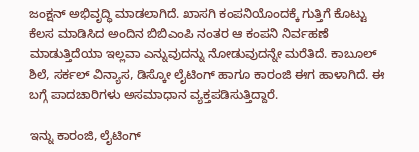ಜಂಕ್ಷನ್ ಅಭಿವೃದ್ಧಿ ಮಾಡಲಾಗಿದೆ. ಖಾಸಗಿ ಕಂಪನಿಯೊಂದಕ್ಕೆ ಗುತ್ತಿಗೆ ಕೊಟ್ಟು ಕೆಲಸ ಮಾಡಿಸಿದ ಅಂದಿನ ಬಿಬಿಎಂಪಿ ನಂತರ ಆ ಕಂಪನಿ ನಿರ್ವಹಣೆ ಮಾಡುತ್ತಿದೆಯಾ ಇಲ್ಲವಾ ಎನ್ನುವುದನ್ನು ನೋಡುವುದನ್ನೇ ಮರೆತಿದೆ. ಕಾಬೂಲ್ ಶಿಲೆ, ಸರ್ಕಲ್ ವಿನ್ಯಾಸ, ಡಿಸ್ಕೋ ಲೈಟಿಂಗ್ ಹಾಗೂ ಕಾರಂಜಿ ಈಗ ಹಾಳಾಗಿದೆ. ಈ ಬಗ್ಗೆ ಪಾದಚಾರಿಗಳು ಅಸಮಾಧಾನ ವ್ಯಕ್ತಪಡಿಸುತ್ತಿದ್ದಾರೆ.

ಇನ್ನು ಕಾರಂಜಿ, ಲೈಟಿಂಗ್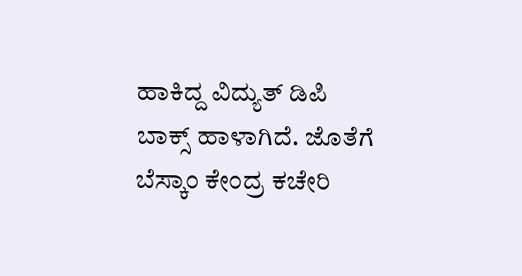ಹಾಕಿದ್ದ ವಿದ್ಯುತ್ ಡಿಪಿ ಬಾಕ್ಸ್ ಹಾಳಾಗಿದೆ. ಜೊತೆಗೆ ಬೆಸ್ಕಾಂ ಕೇಂದ್ರ ಕಚೇರಿ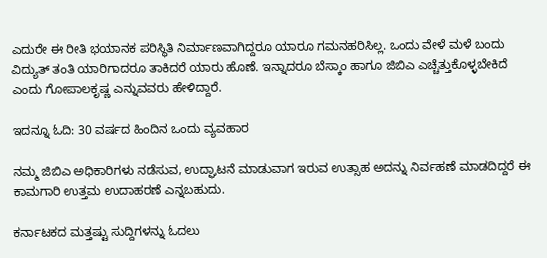ಎದುರೇ ಈ ರೀತಿ ಭಯಾನಕ ಪರಿಸ್ಥಿತಿ ನಿರ್ಮಾಣವಾಗಿದ್ದರೂ ಯಾರೂ ಗಮನಹರಿಸಿಲ್ಲ. ಒಂದು ವೇಳೆ ಮಳೆ ಬಂದು ವಿದ್ಯುತ್ ತಂತಿ ಯಾರಿಗಾದರೂ ತಾಕಿದರೆ ಯಾರು ಹೊಣೆ. ಇನ್ನಾದರೂ ಬೆಸ್ಕಾಂ ಹಾಗೂ ಜಿಬಿಎ ಎಚ್ಚೆತ್ತುಕೊಳ್ಳಬೇಕಿದೆ ಎಂದು ಗೋಪಾಲಕೃಷ್ಣ ಎನ್ನುವವರು ಹೇಳಿದ್ದಾರೆ.

ಇದನ್ನೂ ಓದಿ: 30 ವರ್ಷದ ಹಿಂದಿನ ಒಂದು ವ್ಯವಹಾರ

ನಮ್ಮ ಜಿಬಿಎ ಅಧಿಕಾರಿಗಳು ನಡೆಸುವ, ಉದ್ಘಾಟನೆ ಮಾಡುವಾಗ ಇರುವ ಉತ್ಸಾಹ ಅದನ್ನು ನಿರ್ವಹಣೆ ಮಾಡದಿದ್ದರೆ ಈ ಕಾಮಗಾರಿ ಉತ್ತಮ ಉದಾಹರಣೆ ಎನ್ನಬಹುದು.

ಕರ್ನಾಟಕದ ಮತ್ತಷ್ಟು ಸುದ್ದಿಗಳನ್ನು ಓದಲು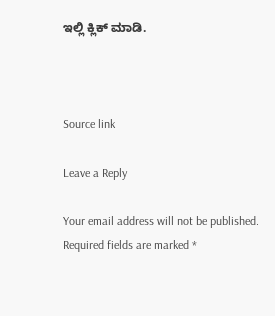ಇಲ್ಲಿ ಕ್ಲಿಕ್ ಮಾಡಿ.



Source link

Leave a Reply

Your email address will not be published. Required fields are marked *